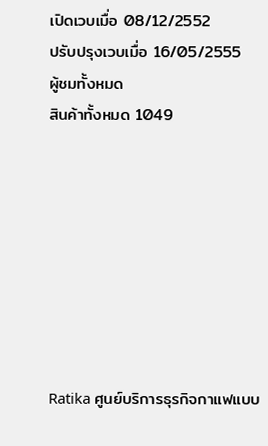เปิดเวบเมื่อ 08/12/2552
ปรับปรุงเวบเมื่อ 16/05/2555
ผู้ชมทั้งหมด
สินค้าทั้งหมด 1049








Ratika ศูนย์บริการธุรกิจกาแฟแบบ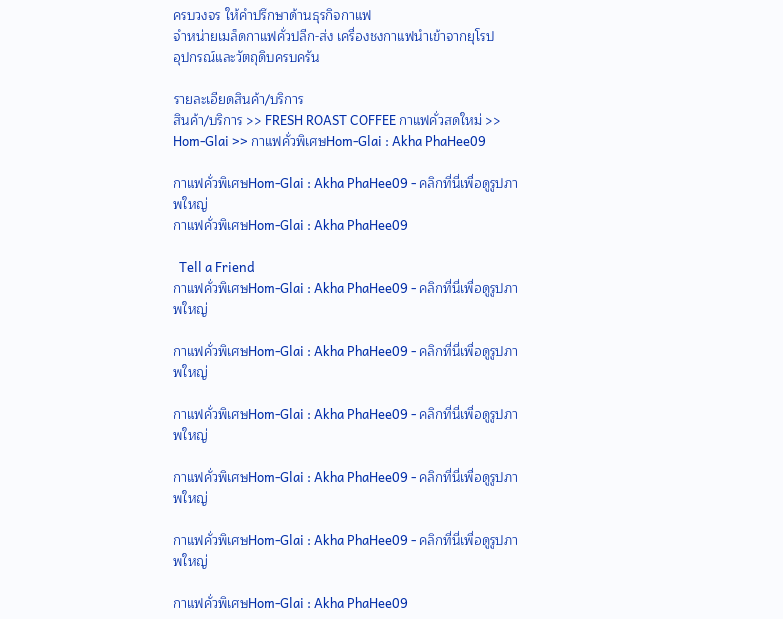ครบวงจร ให้คำปรึกษาด้านธุรกิจกาแฟ
จำหน่ายเมล็ดกาแฟคั่วปลีก-ส่ง เครื่องชงกาแฟนำเข้าจากยุโรป
อุปกรณ์และวัตถุดิบครบครัน

รายละเอียดสินค้า/บริการ
สินค้า/บริการ >> FRESH ROAST COFFEE กาแฟคั่วสดใหม่ >> Hom-Glai >> กาแฟคั่วพิเศษHom-Glai : Akha PhaHee09

กาแฟคั่วพิเศษHom-Glai : Akha PhaHee09 - คลิกที่นี่เพื่อดูรูปภาพใหญ่
กาแฟคั่วพิเศษHom-Glai : Akha PhaHee09

  Tell a Friend
กาแฟคั่วพิเศษHom-Glai : Akha PhaHee09 - คลิกที่นี่เพื่อดูรูปภาพใหญ่

กาแฟคั่วพิเศษHom-Glai : Akha PhaHee09 - คลิกที่นี่เพื่อดูรูปภาพใหญ่

กาแฟคั่วพิเศษHom-Glai : Akha PhaHee09 - คลิกที่นี่เพื่อดูรูปภาพใหญ่

กาแฟคั่วพิเศษHom-Glai : Akha PhaHee09 - คลิกที่นี่เพื่อดูรูปภาพใหญ่

กาแฟคั่วพิเศษHom-Glai : Akha PhaHee09 - คลิกที่นี่เพื่อดูรูปภาพใหญ่

กาแฟคั่วพิเศษHom-Glai : Akha PhaHee09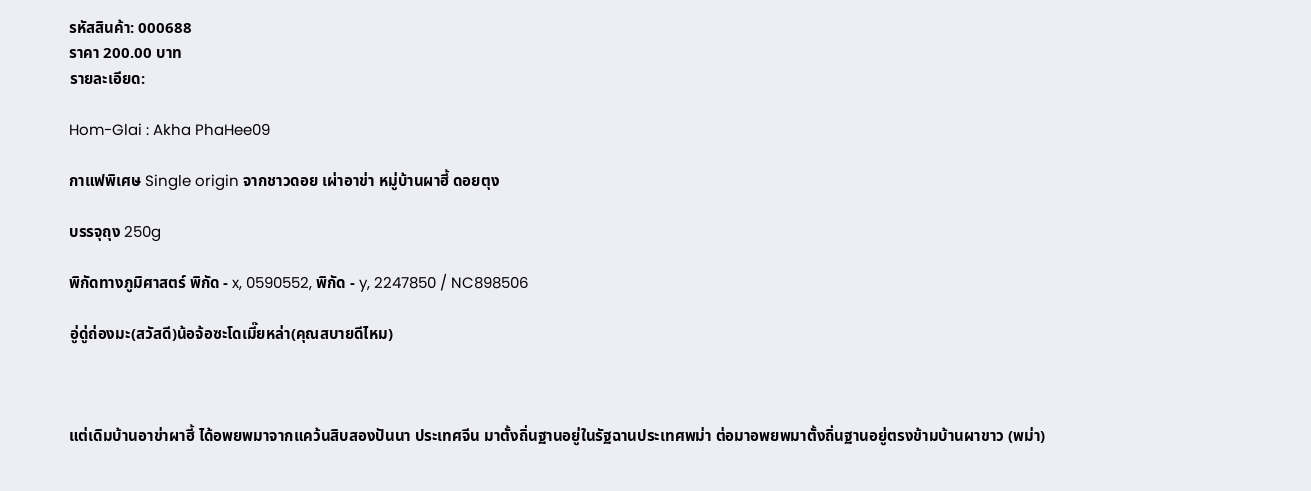รหัสสินค้า: 000688
ราคา 200.00 บาท
รายละเอียด:

Hom-Glai : Akha PhaHee09

กาแฟพิเศษ Single origin จากชาวดอย เผ่าอาข่า หมู่บ้านผาฮี้ ดอยตุง

บรรจุถุง 250g

พิกัดทางภูมิศาสตร์ พิกัด - x, 0590552, พิกัด - y, 2247850 / NC898506

อู่ดู่ถ่องมะ(สวัสดี)น้อจ้อซะโดเมี๊ยหล่า(คุณสบายดีไหม)



แต่เดิมบ้านอาข่าผาฮี้ ได้อพยพมาจากแคว้นสิบสองปันนา ประเทศจีน มาตั้งถิ่นฐานอยู่ในรัฐฉานประเทศพม่า ต่อมาอพยพมาตั้งถิ่นฐานอยู่ตรงข้ามบ้านผาขาว (พม่า)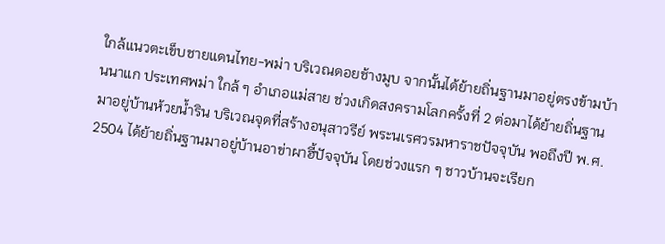ใกล้แนวตะเข็บชายแดนไทย-พม่า บริเวณดอยช้างมูบ จากนั้นได้ย้ายถิ่นฐานมาอยู่ตรงข้ามบ้านนาแก ประเทศพม่า ใกล้ ๆ อำเภอแม่สาย ช่วงเกิดสงครามโลกครั้งที่ 2 ต่อมาได้ย้ายถิ่นฐานมาอยู่บ้านห้วยน้ำริน บริเวณจุดที่สร้างอนุสาวรีย์ พระนเรศวรมหาราชปัจจุบัน พอถึงปี พ.ศ. 2504 ได้ย้ายถิ่นฐานมาอยู่บ้านอาข่าผาฮี้ปัจจุบัน โดยช่วงแรก ๆ ชาวบ้านจะเรียก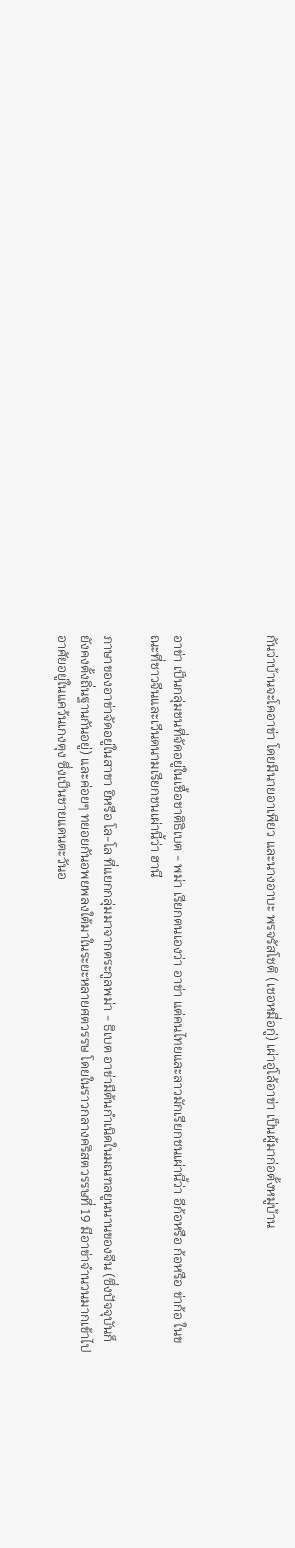กันว่าบ้านจะโคอาข่า โดยมีนายอาเพียว และนางอาบะ พรจรัสโชติ (เชอหมื่อกู่) เผ่าอู่โล้อาข่า เป็นผู้มาก่อตั้งหมู่บ้าน



อาข่า เป็นกลุ่มชนที่จัดอยู่ในเชื้อชาติธิเบต - พม่า เรียกตนเองว่า อาข่า แต่คนไทยและลาวมักเรียกชนเผ่านี้ว่า อีก้อหรือ ก้อหรือ ข่าก้อ ในขณะที่ชาวจีนและเวีนดนามเรียกชนเผ่านี้ว่า ฮานี

ภาษาของอาข่าจัดอยู่ในสาขา ยิหรือ โล-โล ที่แยกกลุ่มมาจากตระกูลพม่า - ธิเบต อาข่ามีต้นกำเนิดในมณฑลยูนนานของจีน (ซึ่งปัจจุบันก็ยังคงตั้งถิ่นฐานกันอยู่) และค่อยๆ ทยอยกันอพยพลงใต้มาในระยะหลายศตวรรษ โดยในราวกลางคริสตวรรษที่ 19 มีอาข่าจำนวนมากเข้าไปอาศัยอยู่ในแคว้นเกงตุง ซึ่งเป็นชายแดนตะวันอ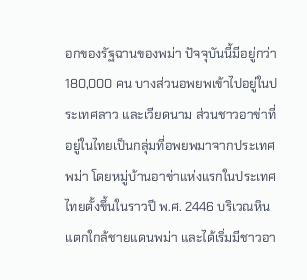อกของรัฐฉานของพม่า ปัจจุบันนี้มีอยู่กว่า 180,000 คน บางส่วนอพยพเข้าไปอยู่ในประเทศลาว และเวียดนาม ส่วนชาวอาข่าที่อยู่ในไทยเป็นกลุ่มที่อพยพมาจากประเทศพม่า โดยหมู่บ้านอาข่าแห่งแรกในประเทศไทยตั้งขึ้นในราวปี พ.ศ. 2446 บริเวณหินแตกใกล้ชายแดนพม่า และได้เริ่มมีชาวอา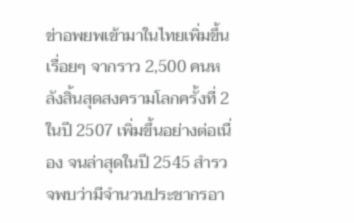ข่าอพยพเข้ามาในไทยเพิ่มขึ้นเรื่อยๆ จากราว 2,500 คนหลังสิ้นสุดสงครามโลกครั้งที่ 2 ในปี 2507 เพิ่มขึ้นอย่างต่อเนื่อง จนล่าสุดในปี 2545 สำรวจพบว่ามีจำนวนประชากรอา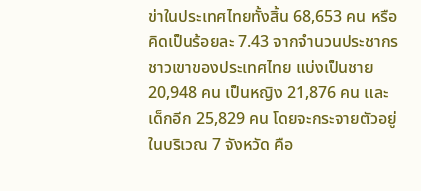ข่าในประเทศไทยทั้งสิ้น 68,653 คน หรือคิดเป็นร้อยละ 7.43 จากจำนวนประชากรชาวเขาของประเทศไทย แบ่งเป็นชาย 20,948 คน เป็นหญิง 21,876 คน และเด็กอีก 25,829 คน โดยจะกระจายตัวอยู่ในบริเวณ 7 จังหวัด คือ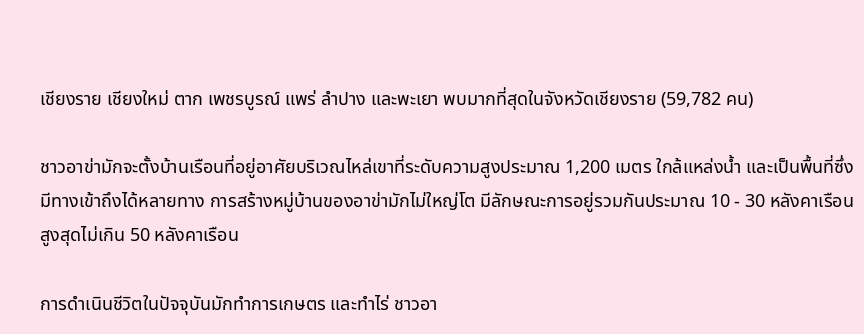เชียงราย เชียงใหม่ ตาก เพชรบูรณ์ แพร่ ลำปาง และพะเยา พบมากที่สุดในจังหวัดเชียงราย (59,782 คน)

ชาวอาข่ามักจะตั้งบ้านเรือนที่อยู่อาศัยบริเวณไหล่เขาที่ระดับความสูงประมาณ 1,200 เมตร ใกล้แหล่งน้ำ และเป็นพื้นที่ซึ่งมีทางเข้าถึงได้หลายทาง การสร้างหมู่บ้านของอาข่ามักไม่ใหญ่โต มีลักษณะการอยู่รวมกันประมาณ 10 - 30 หลังคาเรือน สูงสุดไม่เกิน 50 หลังคาเรือน

การดำเนินชีวิตในปัจจุบันมักทำการเกษตร และทำไร่ ชาวอา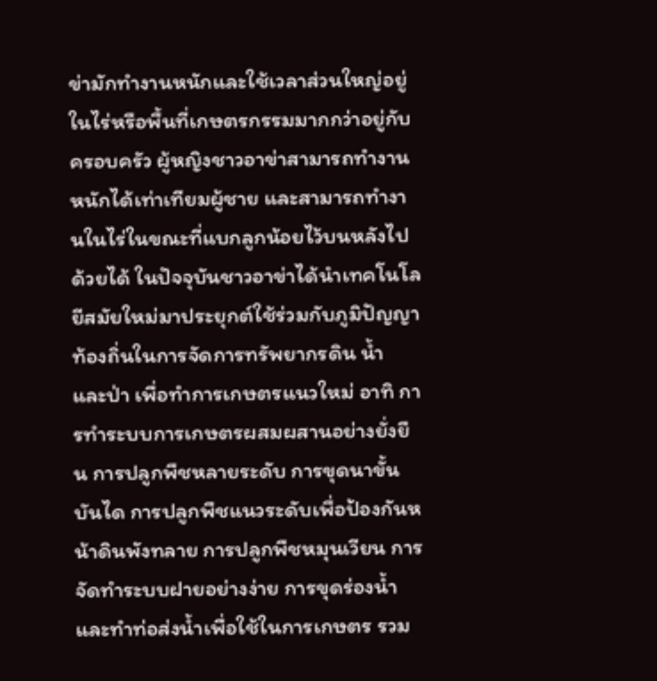ข่ามักทำงานหนักและใช้เวลาส่วนใหญ่อยู่ในไร่หรือพื้นที่เกษตรกรรมมากกว่าอยู่กับครอบครัว ผู้หญิงชาวอาข่าสามารถทำงานหนักได้เท่าเทียมผู้ชาย และสามารถทำงานในไร่ในขณะที่แบกลูกน้อยไว้บนหลังไปด้วยได้ ในปัจจุบันชาวอาข่าได้นำเทคโนโลยีสมัยใหม่มาประยุกต์ใช้ร่วมกับภูมิปัญญาท้องถิ่นในการจัดการทรัพยากรดิน น้ำ และป่า เพื่อทำการเกษตรแนวใหม่ อาทิ การทำระบบการเกษตรผสมผสานอย่างยั่งยืน การปลูกพืชหลายระดับ การขุดนาขั้นบันได การปลูกพืชแนวระดับเพื่อป้องกันหน้าดินพังทลาย การปลูกพืชหมุนเวียน การจัดทำระบบฝายอย่างง่าย การขุดร่องน้ำและทำท่อส่งน้ำเพื่อใช้ในการเกษตร รวม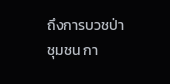ถึงการบวชป่าชุมชน กา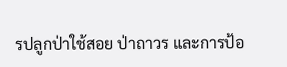รปลูกป่าใช้สอย ป่าถาวร และการป้อ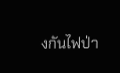งกันไฟป่า